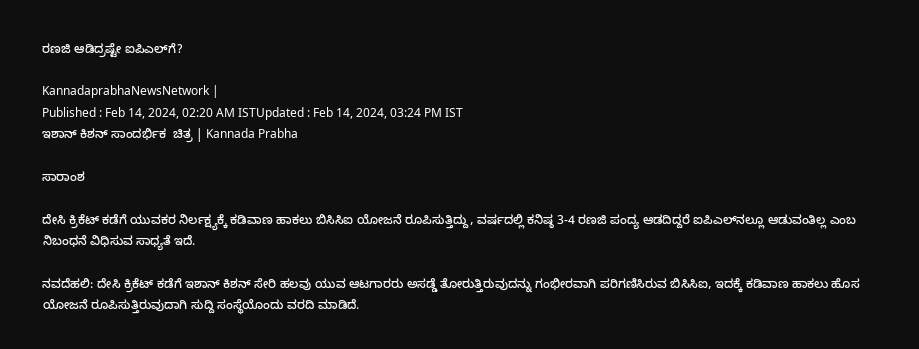ರಣಜಿ ಆಡಿದ್ರಷ್ಟೇ ಐಪಿಎಲ್‌ಗೆ?

KannadaprabhaNewsNetwork |
Published : Feb 14, 2024, 02:20 AM ISTUpdated : Feb 14, 2024, 03:24 PM IST
ಇಶಾನ್‌ ಕಿಶನ್ ಸಾಂದರ್ಭಿಕ  ಚಿತ್ರ | Kannada Prabha

ಸಾರಾಂಶ

ದೇಸಿ ಕ್ರಿಕೆಟ್‌ ಕಡೆಗೆ ಯುವಕರ ನಿರ್ಲಕ್ಷ್ಯಕ್ಕೆ ಕಡಿವಾಣ ಹಾಕಲು ಬಿಸಿಸಿಐ ಯೋಜನೆ ರೂಪಿಸುತ್ತಿದ್ದು, ವರ್ಷದಲ್ಲಿ ಕನಿಷ್ಠ 3-4 ರಣಜಿ ಪಂದ್ಯ ಆಡದಿದ್ದರೆ ಐಪಿಎಲ್‌ನಲ್ಲೂ ಆಡುವಂತಿಲ್ಲ ಎಂಬ ನಿಬಂಧನೆ ವಿಧಿಸುವ ಸಾಧ್ಯತೆ ಇದೆ.

ನವದೆಹಲಿ: ದೇಸಿ ಕ್ರಿಕೆಟ್‌ ಕಡೆಗೆ ಇಶಾನ್‌ ಕಿಶನ್‌ ಸೇರಿ ಹಲವು ಯುವ ಆಟಗಾರರು ಅಸಡ್ಡೆ ತೋರುತ್ತಿರುವುದನ್ನು ಗಂಭೀರವಾಗಿ ಪರಿಗಣಿಸಿರುವ ಬಿಸಿಸಿಐ, ಇದಕ್ಕೆ ಕಡಿವಾಣ ಹಾಕಲು ಹೊಸ ಯೋಜನೆ ರೂಪಿಸುತ್ತಿರುವುದಾಗಿ ಸುದ್ದಿ ಸಂಸ್ಥೆಯೊಂದು ವರದಿ ಮಾಡಿದೆ.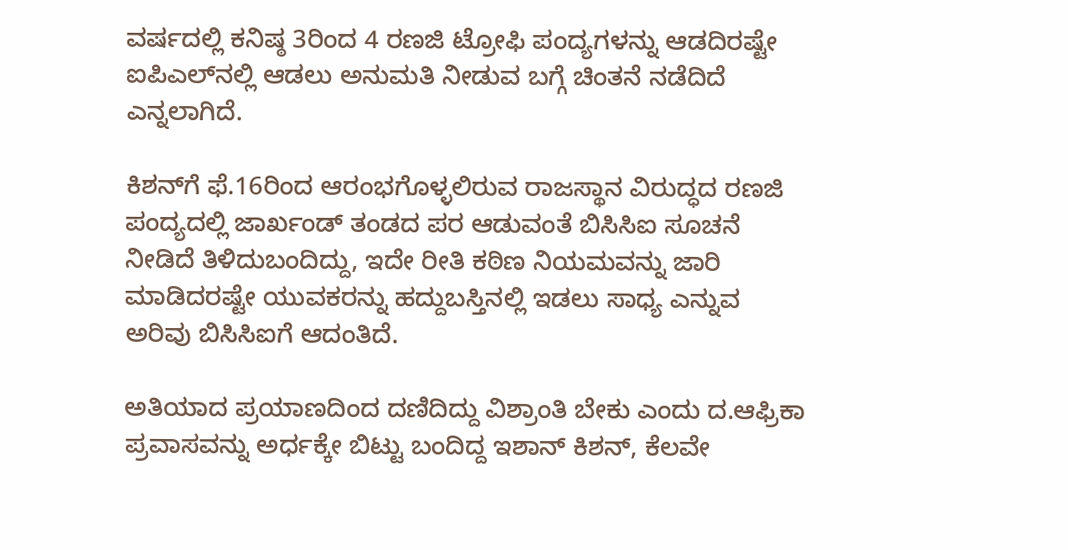ವರ್ಷದಲ್ಲಿ ಕನಿಷ್ಠ 3ರಿಂದ 4 ರಣಜಿ ಟ್ರೋಫಿ ಪಂದ್ಯಗಳನ್ನು ಆಡದಿರಷ್ಟೇ ಐಪಿಎಲ್‌ನಲ್ಲಿ ಆಡಲು ಅನುಮತಿ ನೀಡುವ ಬಗ್ಗೆ ಚಿಂತನೆ ನಡೆದಿದೆ ಎನ್ನಲಾಗಿದೆ.

ಕಿಶನ್‌ಗೆ ಫೆ.16ರಿಂದ ಆರಂಭಗೊಳ್ಳಲಿರುವ ರಾಜಸ್ಥಾನ ವಿರುದ್ಧದ ರಣಜಿ ಪಂದ್ಯದಲ್ಲಿ ಜಾರ್ಖಂಡ್‌ ತಂಡದ ಪರ ಆಡುವಂತೆ ಬಿಸಿಸಿಐ ಸೂಚನೆ ನೀಡಿದೆ ತಿಳಿದುಬಂದಿದ್ದು, ಇದೇ ರೀತಿ ಕಠಿಣ ನಿಯಮವನ್ನು ಜಾರಿ ಮಾಡಿದರಷ್ಟೇ ಯುವಕರನ್ನು ಹದ್ದುಬಸ್ತಿನಲ್ಲಿ ಇಡಲು ಸಾಧ್ಯ ಎನ್ನುವ ಅರಿವು ಬಿಸಿಸಿಐಗೆ ಆದಂತಿದೆ.

ಅತಿಯಾದ ಪ್ರಯಾಣದಿಂದ ದಣಿದಿದ್ದು ವಿಶ್ರಾಂತಿ ಬೇಕು ಎಂದು ದ.ಆಫ್ರಿಕಾ ಪ್ರವಾಸವನ್ನು ಅರ್ಧಕ್ಕೇ ಬಿಟ್ಟು ಬಂದಿದ್ದ ಇಶಾನ್‌ ಕಿಶನ್‌, ಕೆಲವೇ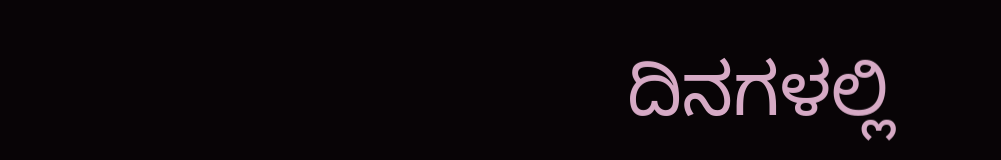ದಿನಗಳಲ್ಲಿ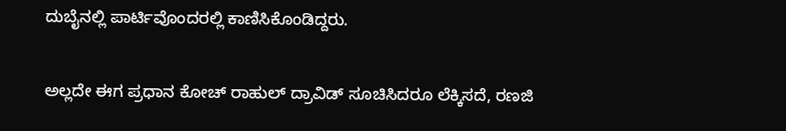ದುಬೈನಲ್ಲಿ ಪಾರ್ಟಿವೊಂದರಲ್ಲಿ ಕಾಣಿಸಿಕೊಂಡಿದ್ದರು.

ಅಲ್ಲದೇ ಈಗ ಪ್ರಧಾನ ಕೋಚ್‌ ರಾಹುಲ್‌ ದ್ರಾವಿಡ್‌ ಸೂಚಿಸಿದರೂ ಲೆಕ್ಕಿಸದೆ, ರಣಜಿ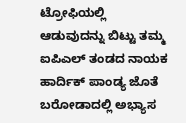ಟ್ರೋಫಿಯಲ್ಲಿ ಆಡುವುದನ್ನು ಬಿಟ್ಟು ತಮ್ಮ ಐಪಿಎಲ್‌ ತಂಡದ ನಾಯಕ ಹಾರ್ದಿಕ್‌ ಪಾಂಡ್ಯ ಜೊತೆ ಬರೋಡಾದಲ್ಲಿ ಅಭ್ಯಾಸ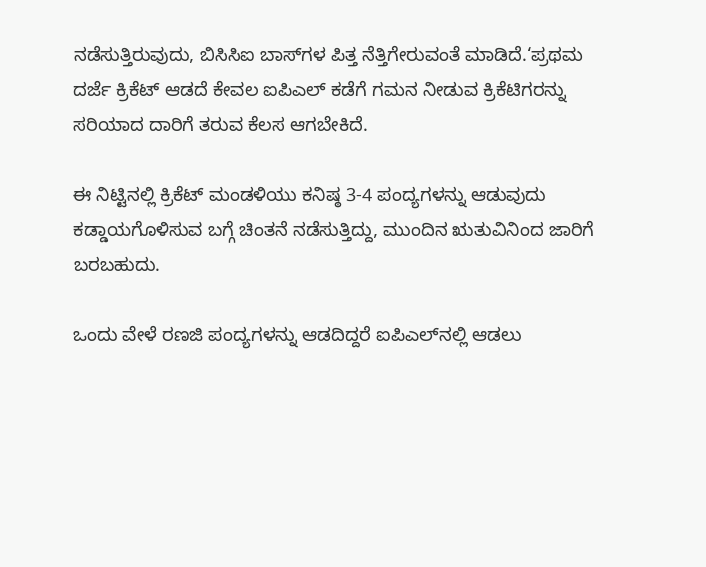ನಡೆಸುತ್ತಿರುವುದು, ಬಿಸಿಸಿಐ ಬಾಸ್‌ಗಳ ಪಿತ್ತ ನೆತ್ತಿಗೇರುವಂತೆ ಮಾಡಿದೆ.‘ಪ್ರಥಮ ದರ್ಜೆ ಕ್ರಿಕೆಟ್‌ ಆಡದೆ ಕೇವಲ ಐಪಿಎಲ್‌ ಕಡೆಗೆ ಗಮನ ನೀಡುವ ಕ್ರಿಕೆಟಿಗರನ್ನು ಸರಿಯಾದ ದಾರಿಗೆ ತರುವ ಕೆಲಸ ಆಗಬೇಕಿದೆ.

ಈ ನಿಟ್ಟಿನಲ್ಲಿ ಕ್ರಿಕೆಟ್‌ ಮಂಡಳಿಯು ಕನಿಷ್ಠ 3-4 ಪಂದ್ಯಗಳನ್ನು ಆಡುವುದು ಕಡ್ಡಾಯಗೊಳಿಸುವ ಬಗ್ಗೆ ಚಿಂತನೆ ನಡೆಸುತ್ತಿದ್ದು, ಮುಂದಿನ ಋತುವಿನಿಂದ ಜಾರಿಗೆ ಬರಬಹುದು.

ಒಂದು ವೇಳೆ ರಣಜಿ ಪಂದ್ಯಗಳನ್ನು ಆಡದಿದ್ದರೆ ಐಪಿಎಲ್‌ನಲ್ಲಿ ಆಡಲು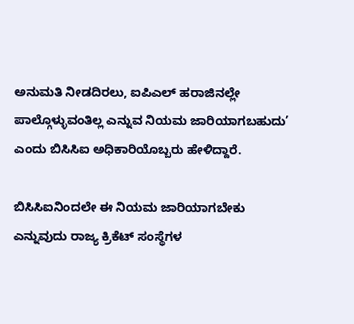ಅನುಮತಿ ನೀಡದಿರಲು, ಐಪಿಎಲ್‌ ಹರಾಜಿನಲ್ಲೇ ಪಾಲ್ಗೊಳ್ಳುವಂತಿಲ್ಲ ಎನ್ನುವ ನಿಯಮ ಜಾರಿಯಾಗಬಹುದು’ ಎಂದು ಬಿಸಿಸಿಐ ಅಧಿಕಾರಿಯೊಬ್ಬರು ಹೇಳಿದ್ದಾರೆ.

ಬಿಸಿಸಿಐನಿಂದಲೇ ಈ ನಿಯಮ ಜಾರಿಯಾಗಬೇಕು ಎನ್ನುವುದು ರಾಜ್ಯ ಕ್ರಿಕೆಟ್‌ ಸಂಸ್ಥೆಗಳ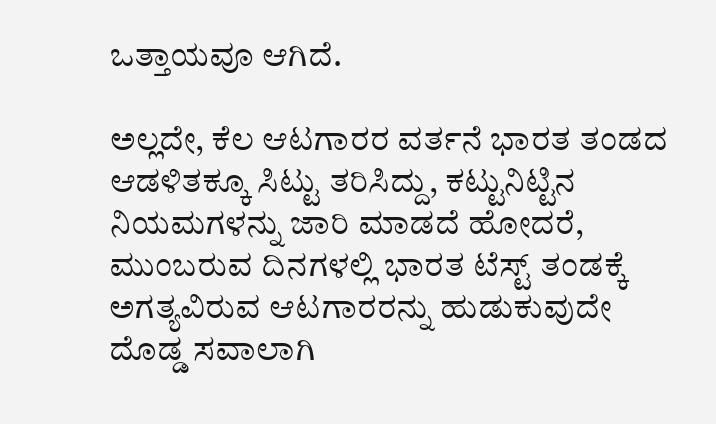ಒತ್ತಾಯವೂ ಆಗಿದೆ.

ಅಲ್ಲದೇ, ಕೆಲ ಆಟಗಾರರ ವರ್ತನೆ ಭಾರತ ತಂಡದ ಆಡಳಿತಕ್ಕೂ ಸಿಟ್ಟು ತರಿಸಿದ್ದು, ಕಟ್ಟುನಿಟ್ಟಿನ ನಿಯಮಗಳನ್ನು ಜಾರಿ ಮಾಡದೆ ಹೋದರೆ, ಮುಂಬರುವ ದಿನಗಳಲ್ಲಿ ಭಾರತ ಟೆಸ್ಟ್‌ ತಂಡಕ್ಕೆ ಅಗತ್ಯವಿರುವ ಆಟಗಾರರನ್ನು ಹುಡುಕುವುದೇ ದೊಡ್ಡ ಸವಾಲಾಗಿ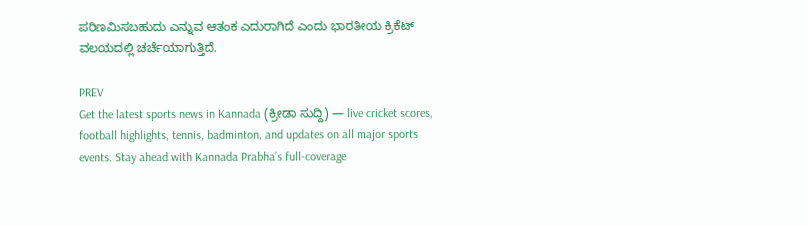ಪರಿಣಮಿಸಬಹುದು ಎನ್ನುವ ಆತಂಕ ಎದುರಾಗಿದೆ ಎಂದು ಭಾರತೀಯ ಕ್ರಿಕೆಟ್‌ ವಲಯದಲ್ಲಿ ಚರ್ಚೆಯಾಗುತ್ತಿದೆ.

PREV
Get the latest sports news in Kannada (ಕ್ರೀಡಾ ಸುದ್ದಿ) — live cricket scores, football highlights, tennis, badminton, and updates on all major sports events. Stay ahead with Kannada Prabha’s full-coverage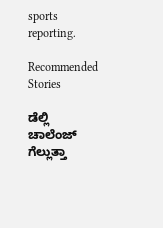sports reporting.

Recommended Stories

ಡೆಲ್ಲಿ ಚಾಲೆಂಜ್‌ ಗೆಲ್ಲುತ್ತಾ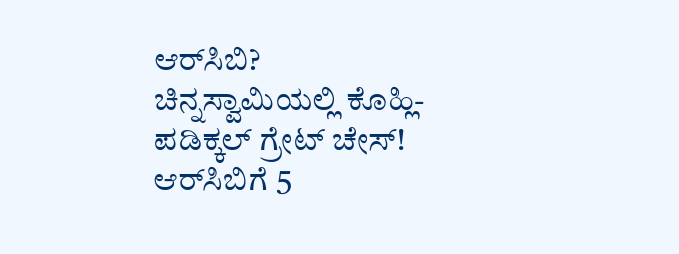ಆರ್‌ಸಿಬಿ?
ಚಿನ್ನಸ್ವಾಮಿಯಲ್ಲಿ ಕೊಹ್ಲಿ-ಪಡಿಕ್ಕಲ್‌ ಗ್ರೇಟ್‌ ಚೇಸ್‌! ಆರ್‌ಸಿಬಿಗೆ 5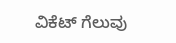ವಿಕೆಟ್‌ ಗೆಲುವು